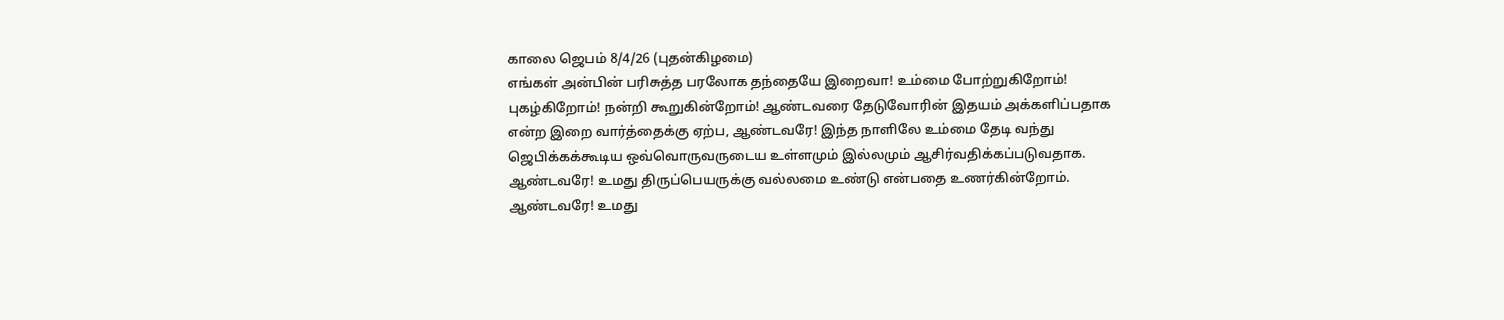காலை ஜெபம் 8/4/26 (புதன்கிழமை)
எங்கள் அன்பின் பரிசுத்த பரலோக தந்தையே இறைவா! உம்மை போற்றுகிறோம்! புகழ்கிறோம்! நன்றி கூறுகின்றோம்! ஆண்டவரை தேடுவோரின் இதயம் அக்களிப்பதாக என்ற இறை வார்த்தைக்கு ஏற்ப, ஆண்டவரே! இந்த நாளிலே உம்மை தேடி வந்து ஜெபிக்கக்கூடிய ஒவ்வொருவருடைய உள்ளமும் இல்லமும் ஆசிர்வதிக்கப்படுவதாக. ஆண்டவரே! உமது திருப்பெயருக்கு வல்லமை உண்டு என்பதை உணர்கின்றோம். ஆண்டவரே! உமது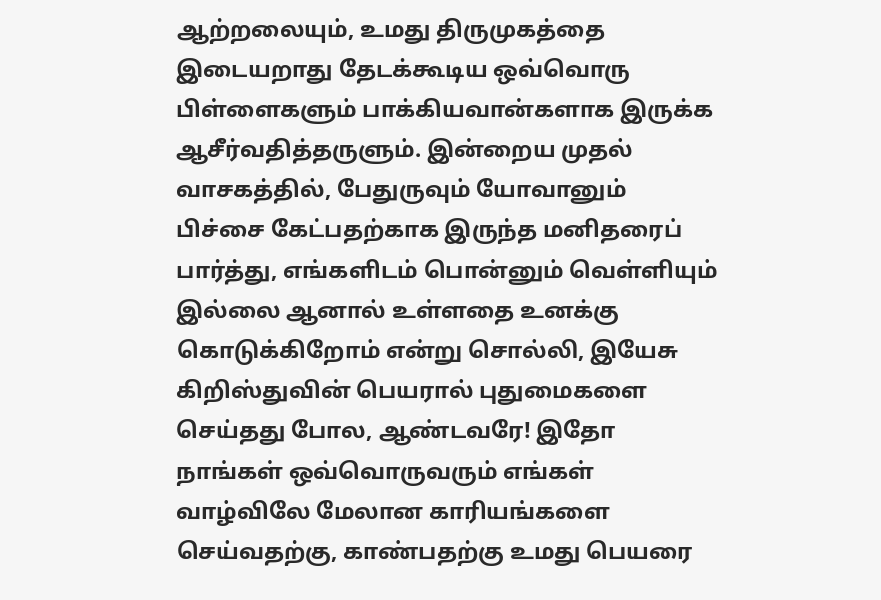ஆற்றலையும், உமது திருமுகத்தை இடையறாது தேடக்கூடிய ஒவ்வொரு பிள்ளைகளும் பாக்கியவான்களாக இருக்க ஆசீர்வதித்தருளும். இன்றைய முதல் வாசகத்தில், பேதுருவும் யோவானும் பிச்சை கேட்பதற்காக இருந்த மனிதரைப் பார்த்து, எங்களிடம் பொன்னும் வெள்ளியும் இல்லை ஆனால் உள்ளதை உனக்கு கொடுக்கிறோம் என்று சொல்லி, இயேசு கிறிஸ்துவின் பெயரால் புதுமைகளை செய்தது போல, ஆண்டவரே! இதோ நாங்கள் ஒவ்வொருவரும் எங்கள் வாழ்விலே மேலான காரியங்களை செய்வதற்கு, காண்பதற்கு உமது பெயரை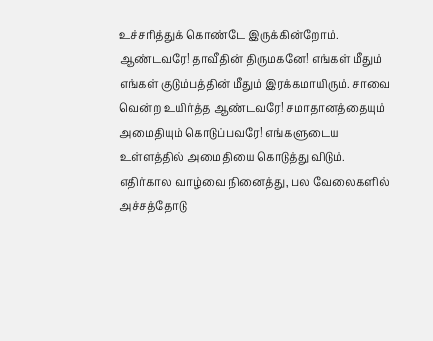உச்சரித்துக் கொண்டே இருக்கின்றோம். ஆண்டவரே! தாவீதின் திருமகனே! எங்கள் மீதும் எங்கள் குடும்பத்தின் மீதும் இரக்கமாயிரும். சாவை வென்ற உயிர்த்த ஆண்டவரே! சமாதானத்தையும் அமைதியும் கொடுப்பவரே! எங்களுடைய உள்ளத்தில் அமைதியை கொடுத்து விடும். எதிர்கால வாழ்வை நினைத்து, பல வேலைகளில் அச்சத்தோடு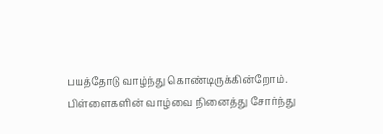பயத்தோடு வாழ்ந்து கொண்டிருக்கின்றோம். பிள்ளைகளின் வாழ்வை நினைத்து சோர்ந்து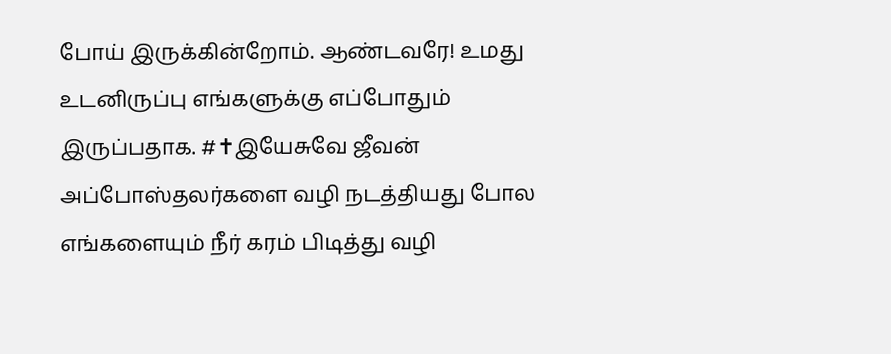போய் இருக்கின்றோம். ஆண்டவரே! உமது உடனிருப்பு எங்களுக்கு எப்போதும் இருப்பதாக. #✝இயேசுவே ஜீவன் அப்போஸ்தலர்களை வழி நடத்தியது போல எங்களையும் நீர் கரம் பிடித்து வழி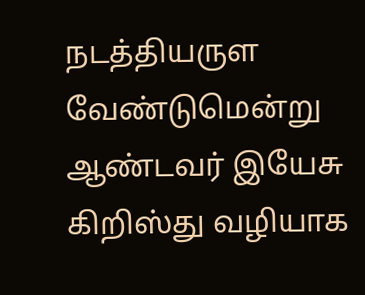நடத்தியருள வேண்டுமென்று ஆண்டவர் இயேசு கிறிஸ்து வழியாக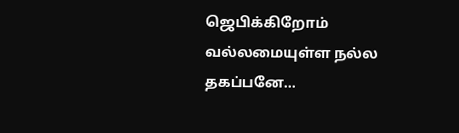ஜெபிக்கிறோம் வல்லமையுள்ள நல்ல தகப்பனே...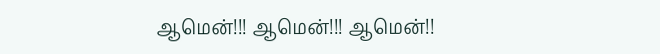ஆமென்!!! ஆமென்!!! ஆமென்!!